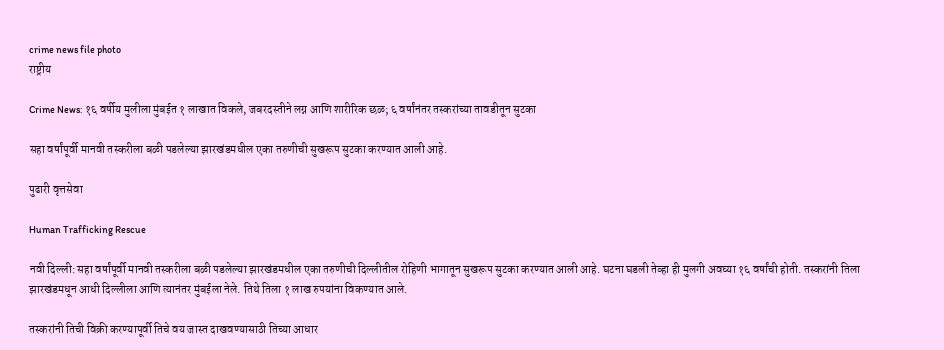crime news file photo
राष्ट्रीय

Crime News: १६ वर्षीय मुलीला मुंबईत १ लाखात विकले, जबरदस्तीने लग्न आणि शारीरिक छळ; ६ वर्षांनंतर तस्करांच्या तावडीतून सुटका

सहा वर्षांपूर्वी मानवी तस्करीला बळी पडलेल्या झारखंडमधील एका तरुणीची सुखरूप सुटका करण्यात आली आहे.

पुढारी वृत्तसेवा

Human Trafficking Rescue

नवी दिल्ली: सहा वर्षांपूर्वी मानवी तस्करीला बळी पडलेल्या झारखंडमधील एका तरुणीची दिल्लीतील रोहिणी भागातून सुखरूप सुटका करण्यात आली आहे. घटना घडली तेव्हा ही मुलगी अवघ्या १६ वर्षांची होती. तस्करांनी तिला झारखंडमधून आधी दिल्लीला आणि त्यानंतर मुंबईला नेले. तिथे तिला १ लाख रुपयांना विकण्यात आले.

तस्करांनी तिची विक्री करण्यापूर्वी तिचे वय जास्त दाखवण्यासाठी तिच्या आधार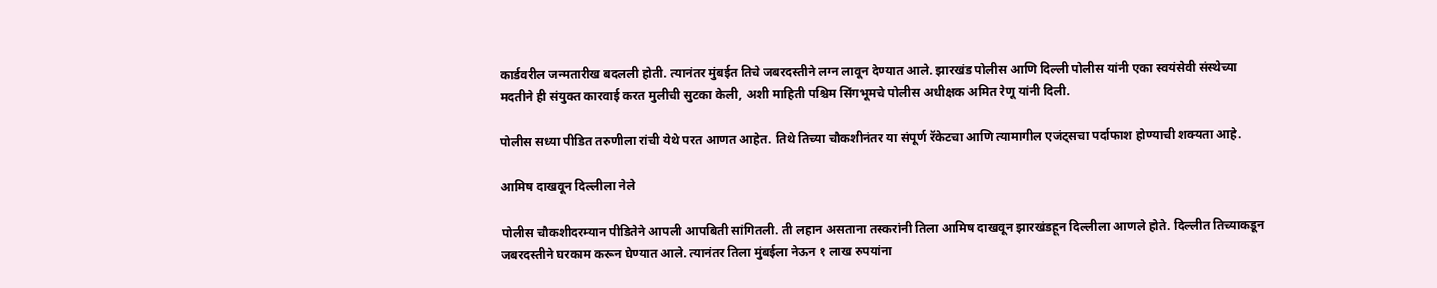कार्डवरील जन्मतारीख बदलली होती. त्यानंतर मुंबईत तिचे जबरदस्तीने लग्न लावून देण्यात आले. झारखंड पोलीस आणि दिल्ली पोलीस यांनी एका स्वयंसेवी संस्थेच्या मदतीने ही संयुक्त कारवाई करत मुलीची सुटका केली, अशी माहिती पश्चिम सिंगभूमचे पोलीस अधीक्षक अमित रेणू यांनी दिली.

पोलीस सध्या पीडित तरुणीला रांची येथे परत आणत आहेत. तिथे तिच्या चौकशीनंतर या संपूर्ण रॅकेटचा आणि त्यामागील एजंट्सचा पर्दाफाश होण्याची शक्यता आहे.

आमिष दाखवून दिल्लीला नेले

पोलीस चौकशीदरम्यान पीडितेने आपली आपबिती सांगितली. ती लहान असताना तस्करांनी तिला आमिष दाखवून झारखंडहून दिल्लीला आणले होते. दिल्लीत तिच्याकडून जबरदस्तीने घरकाम करून घेण्यात आले. त्यानंतर तिला मुंबईला नेऊन १ लाख रुपयांना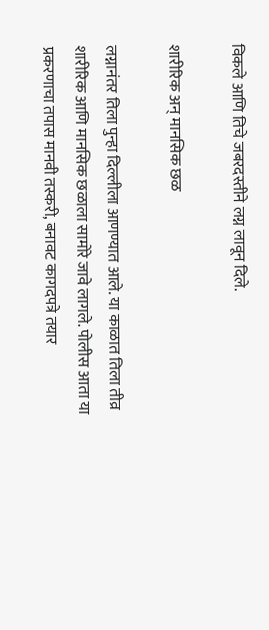विकले आणि तिचे जबरदस्तीने लग्न लावून दिले.

शारीरिक अन् मानसिक छळ

लग्नानंतर तिला पुन्हा दिल्लीला आणण्यात आले. या काळात तिला तीव्र शारीरिक आणि मानसिक छळाला सामोरे जावे लागले. पोलीस आता या प्रकरणाचा तपास मानवी तस्करी, बनावट कागदपत्रे तयार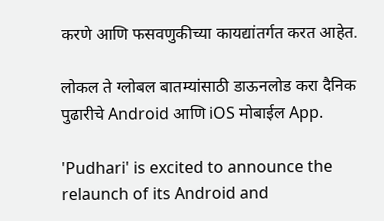करणे आणि फसवणुकीच्या कायद्यांतर्गत करत आहेत.

लोकल ते ग्लोबल बातम्यांसाठी डाऊनलोड करा दैनिक पुढारीचे Android आणि iOS मोबाईल App.

'Pudhari' is excited to announce the relaunch of its Android and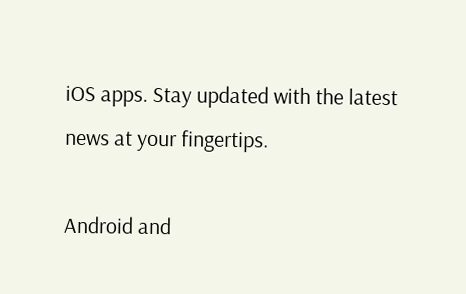iOS apps. Stay updated with the latest news at your fingertips.

Android and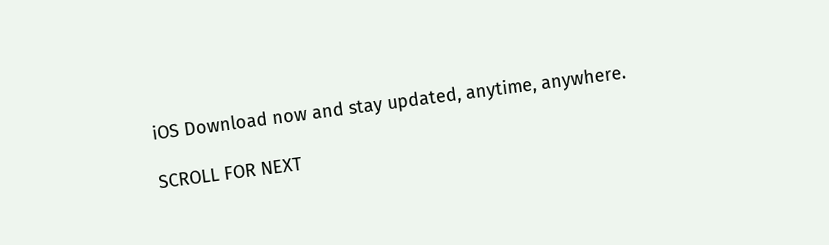iOS Download now and stay updated, anytime, anywhere.

SCROLL FOR NEXT